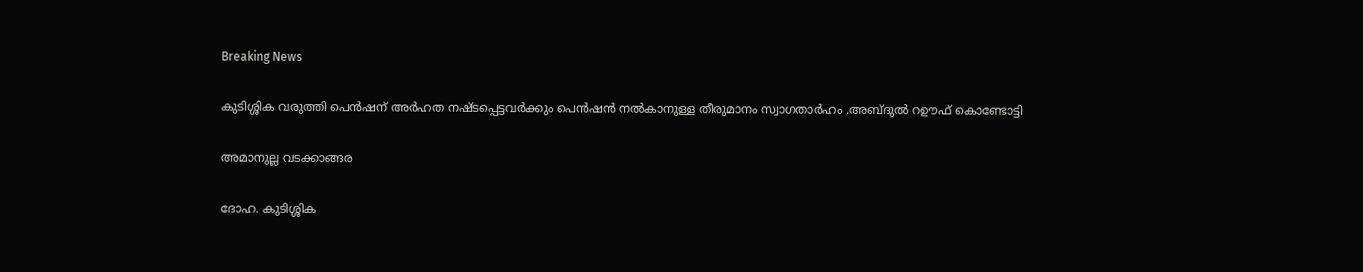Breaking News

കുടിശ്ശിക വരുത്തി പെന്‍ഷന് അര്‍ഹത നഷ്ടപ്പെട്ടവര്‍ക്കും പെന്‍ഷന്‍ നല്‍കാനുള്ള തീരുമാനം സ്വാഗതാര്‍ഹം .അബ്ദുല്‍ റഊഫ് കൊണ്ടോട്ടി

അമാനുല്ല വടക്കാങ്ങര

ദോഹ. കുടിശ്ശിക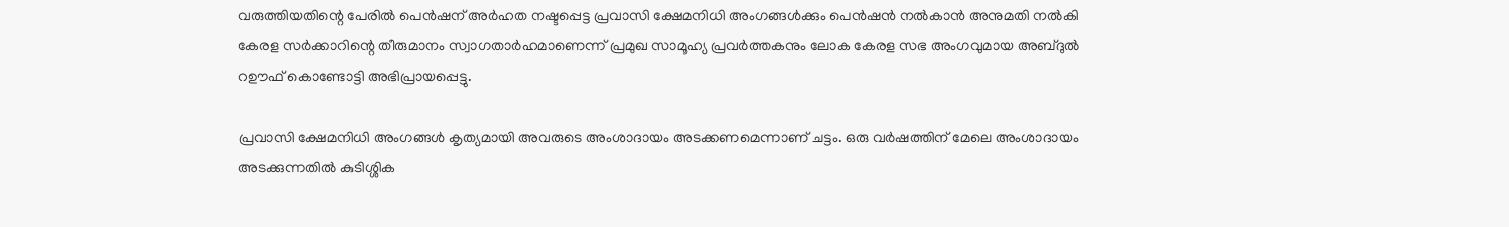വരുത്തിയതിന്റെ പേരില്‍ പെന്‍ഷന് അര്‍ഹത നഷ്ടപ്പെട്ട പ്രവാസി ക്ഷേമനിധി അംഗങ്ങള്‍ക്കും പെന്‍ഷന്‍ നല്‍കാന്‍ അനുമതി നല്‍കി കേരള സര്‍ക്കാറിന്റെ തീരുമാനം സ്വാഗതാര്‍ഹമാണെന്ന് പ്രമുഖ സാമൂഹ്യ പ്രവര്‍ത്തകനും ലോക കേരള സഭ അംഗവുമായ അബ്ദുല്‍ റഊഫ് കൊണ്ടോട്ടി അഭിപ്രായപ്പെട്ടു.

പ്രവാസി ക്ഷേമനിധി അംഗങ്ങള്‍ കൃത്യമായി അവരുടെ അംശാദായം അടക്കണമെന്നാണ് ചട്ടം. ഒരു വര്‍ഷത്തിന് മേലെ അംശാദായം അടക്കുന്നതില്‍ കുടിശ്ശിക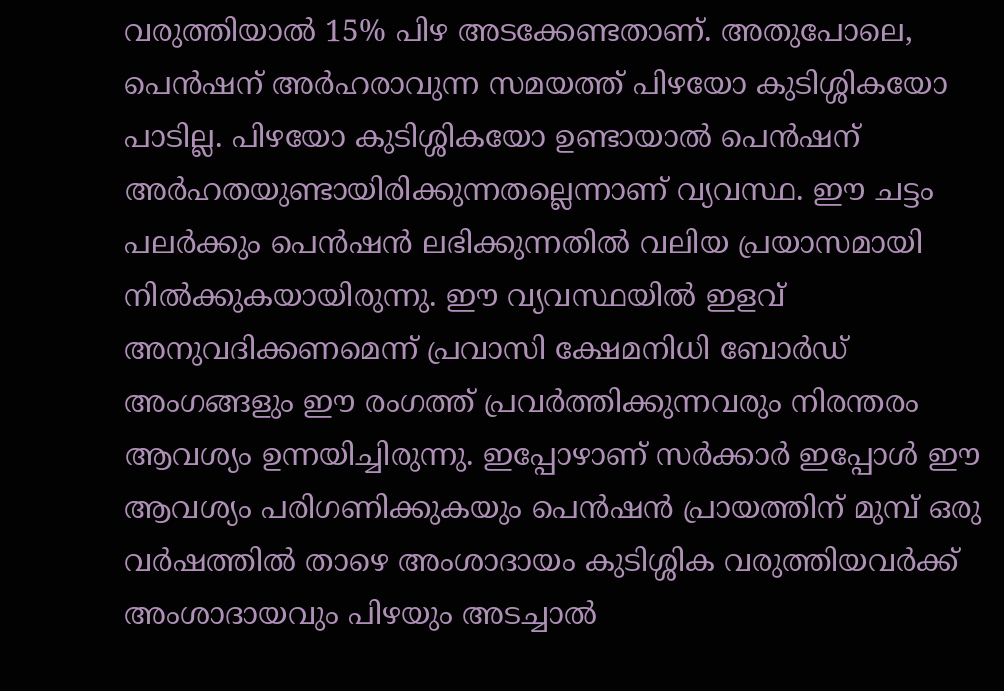വരുത്തിയാല്‍ 15% പിഴ അടക്കേണ്ടതാണ്. അതുപോലെ, പെന്‍ഷന് അര്‍ഹരാവുന്ന സമയത്ത് പിഴയോ കുടിശ്ശികയോ പാടില്ല. പിഴയോ കുടിശ്ശികയോ ഉണ്ടായാല്‍ പെന്‍ഷന് അര്‍ഹതയുണ്ടായിരിക്കുന്നതല്ലെന്നാണ് വ്യവസ്ഥ. ഈ ചട്ടം പലര്‍ക്കും പെന്‍ഷന്‍ ലഭിക്കുന്നതില്‍ വലിയ പ്രയാസമായി നില്‍ക്കുകയായിരുന്നു. ഈ വ്യവസ്ഥയില്‍ ഇളവ് അനുവദിക്കണമെന്ന് പ്രവാസി ക്ഷേമനിധി ബോര്‍ഡ് അംഗങ്ങളും ഈ രംഗത്ത് പ്രവര്‍ത്തിക്കുന്നവരും നിരന്തരം ആവശ്യം ഉന്നയിച്ചിരുന്നു. ഇപ്പോഴാണ് സര്‍ക്കാര്‍ ഇപ്പോള്‍ ഈ ആവശ്യം പരിഗണിക്കുകയും പെന്‍ഷന്‍ പ്രായത്തിന് മുമ്പ് ഒരു വര്‍ഷത്തില്‍ താഴെ അംശാദായം കുടിശ്ശിക വരുത്തിയവര്‍ക്ക് അംശാദായവും പിഴയും അടച്ചാല്‍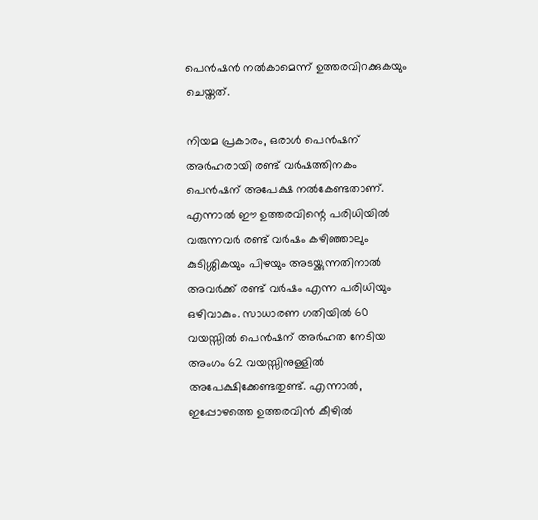പെന്‍ഷന്‍ നല്‍കാമെന്ന് ഉത്തരവിറക്കുകയും ചെയ്തത്.

നിയമ പ്രകാരം, ഒരാള്‍ പെന്‍ഷന് അര്‍ഹരായി രണ്ട് വര്‍ഷത്തിനകം പെന്‍ഷന് അപേക്ഷ നല്‍കേണ്ടതാണ്. എന്നാല്‍ ഈ ഉത്തരവിന്റെ പരിധിയില്‍ വരുന്നവര്‍ രണ്ട് വര്‍ഷം കഴിഞ്ഞാലും കുടിശ്ശികയും പിഴയും അടയ്ക്കുന്നതിനാല്‍ അവര്‍ക്ക് രണ്ട് വര്‍ഷം എന്ന പരിധിയും ഒഴിവാകും. സാധാരണ ഗതിയില്‍ 60 വയസ്സില്‍ പെന്‍ഷന് അര്‍ഹത നേടിയ അംഗം 62 വയസ്സിനുള്ളില്‍ അപേക്ഷിക്കേണ്ടതുണ്ട്. എന്നാല്‍, ഇപ്പോഴത്തെ ഉത്തരവിന്‍ കീഴില്‍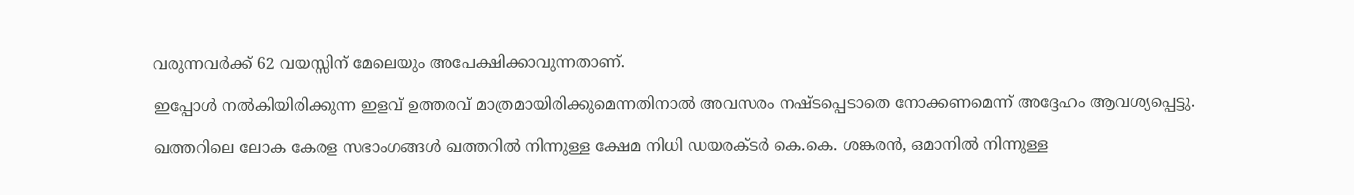വരുന്നവര്‍ക്ക് 62 വയസ്സിന് മേലെയും അപേക്ഷിക്കാവുന്നതാണ്.

ഇപ്പോള്‍ നല്‍കിയിരിക്കുന്ന ഇളവ് ഉത്തരവ് മാത്രമായിരിക്കുമെന്നതിനാല്‍ അവസരം നഷ്ടപ്പെടാതെ നോക്കണമെന്ന് അദ്ദേഹം ആവശ്യപ്പെട്ടു.

ഖത്തറിലെ ലോക കേരള സഭാംഗങ്ങള്‍ ഖത്തറില്‍ നിന്നുള്ള ക്ഷേമ നിധി ഡയരക്ടര്‍ കെ.കെ. ശങ്കരന്‍, ഒമാനില്‍ നിന്നുള്ള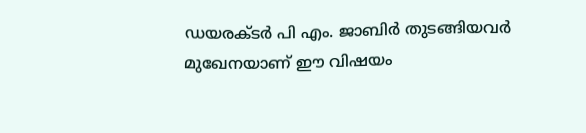ഡയരക്ടര്‍ പി എം. ജാബിര്‍ തുടങ്ങിയവര്‍ മുഖേനയാണ് ഈ വിഷയം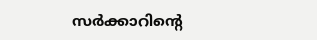സര്‍ക്കാറിന്റെ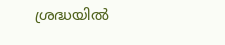ശ്രദ്ധയില്‍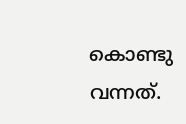കൊണ്ടു വന്നത്.